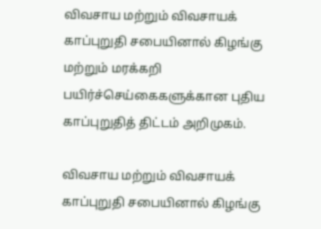விவசாய மற்றும் விவசாயக் காப்புறுதி சபையினால் கிழங்கு மற்றும் மரக்கறி பயிர்ச்செய்கைகளுக்கான புதிய காப்புறுதித் திட்டம் அறிமுகம்.

விவசாய மற்றும் விவசாயக் காப்புறுதி சபையினால் கிழங்கு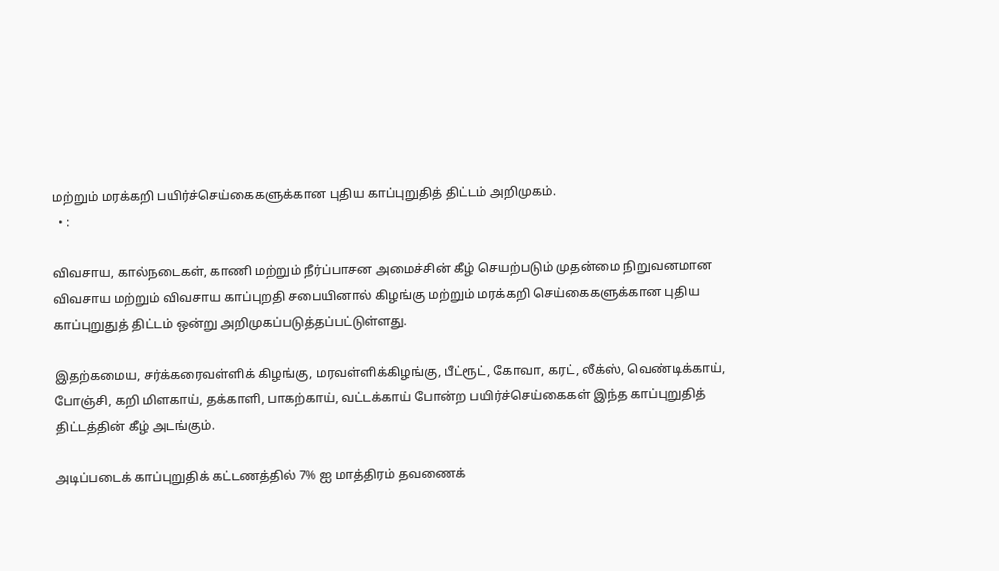மற்றும் மரக்கறி பயிர்ச்செய்கைகளுக்கான புதிய காப்புறுதித் திட்டம் அறிமுகம்.
  • :

விவசாய, கால்நடைகள், காணி மற்றும் நீர்ப்பாசன அமைச்சின் கீழ் செயற்படும் முதன்மை நிறுவனமான விவசாய மற்றும் விவசாய காப்புறதி சபையினால் கிழங்கு மற்றும் மரக்கறி செய்கைகளுக்கான புதிய காப்புறுதுத் திட்டம் ஒன்று அறிமுகப்படுத்தப்பட்டுள்ளது.

இதற்கமைய, சர்க்கரைவள்ளிக் கிழங்கு, மரவள்ளிக்கிழங்கு, பீட்ரூட், கோவா, கரட், லீக்ஸ், வெண்டிக்காய், போஞ்சி, கறி மிளகாய், தக்காளி, பாகற்காய், வட்டக்காய் போன்ற பயிர்ச்செய்கைகள் இந்த காப்புறுதித் திட்டத்தின் கீழ் அடங்கும்.

அடிப்படைக் காப்புறுதிக் கட்டணத்தில் 7% ஐ மாத்திரம் தவணைக்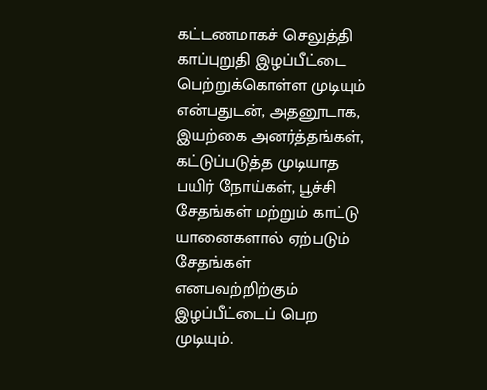கட்டணமாகச் செலுத்தி காப்புறுதி இழப்பீட்டை பெற்றுக்கொள்ள முடியும் என்பதுடன், அதனூடாக, இயற்கை அனர்த்தங்கள், கட்டுப்படுத்த முடியாத பயிர் நோய்கள், பூச்சி சேதங்கள் மற்றும் காட்டு யானைகளால் ஏற்படும் சேதங்கள் எனபவற்றிற்கும் இழப்பீட்டைப் பெற முடியும்.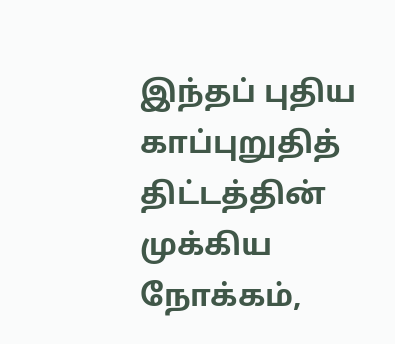இந்தப் புதிய காப்புறுதித் திட்டத்தின் முக்கிய நோக்கம்,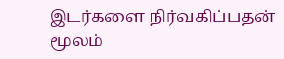இடர்களை நிர்வகிப்பதன் மூலம்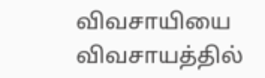விவசாயியை விவசாயத்தில்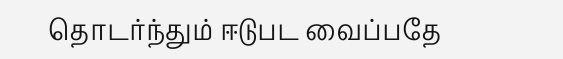தொடர்ந்தும் ஈடுபட வைப்பதே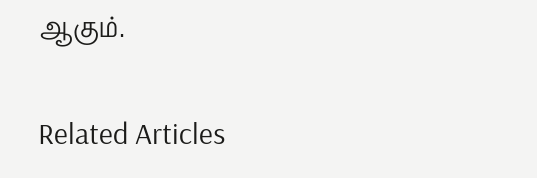ஆகும்.

Related Articles